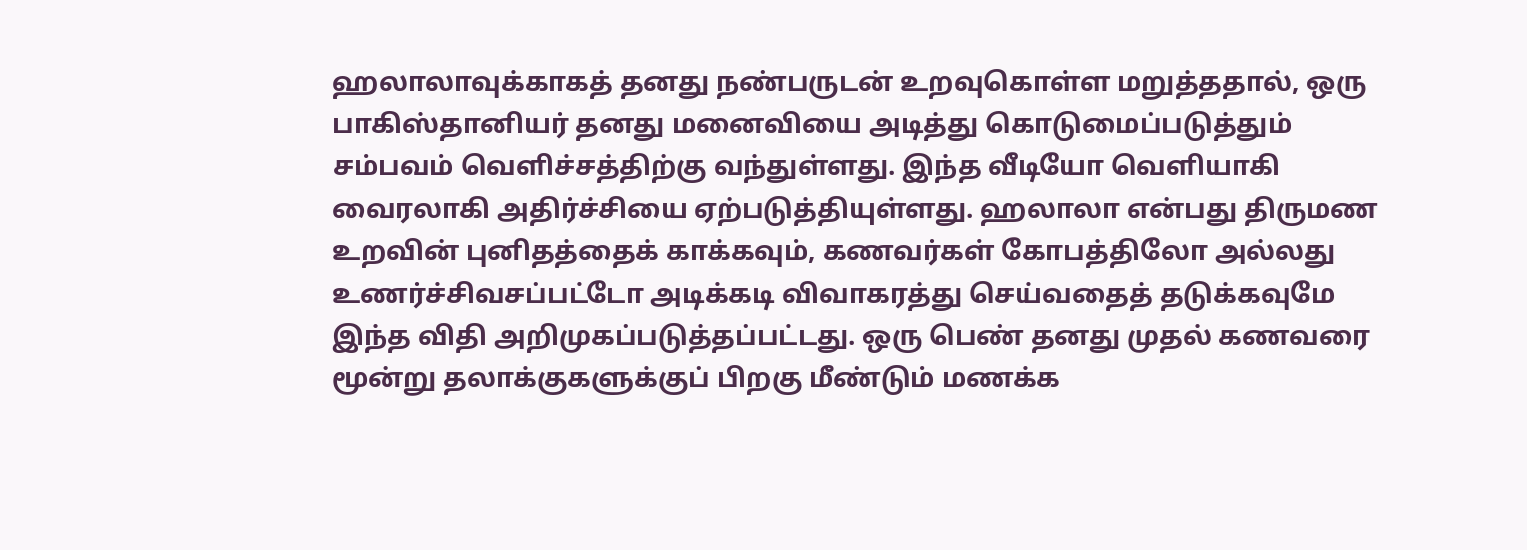ஹலாலாவுக்காகத் தனது நண்பருடன் உறவுகொள்ள மறுத்ததால், ஒரு பாகிஸ்தானியர் தனது மனைவியை அடித்து கொடுமைப்படுத்தும் சம்பவம் வெளிச்சத்திற்கு வந்துள்ளது. இந்த வீடியோ வெளியாகி வைரலாகி அதிர்ச்சியை ஏற்படுத்தியுள்ளது. ஹலாலா என்பது திருமண உறவின் புனிதத்தைக் காக்கவும், கணவர்கள் கோபத்திலோ அல்லது உணர்ச்சிவசப்பட்டோ அடிக்கடி விவாகரத்து செய்வதைத் தடுக்கவுமே இந்த விதி அறிமுகப்படுத்தப்பட்டது. ஒரு பெண் தனது முதல் கணவரை மூன்று தலாக்குகளுக்குப் பிறகு மீண்டும் மணக்க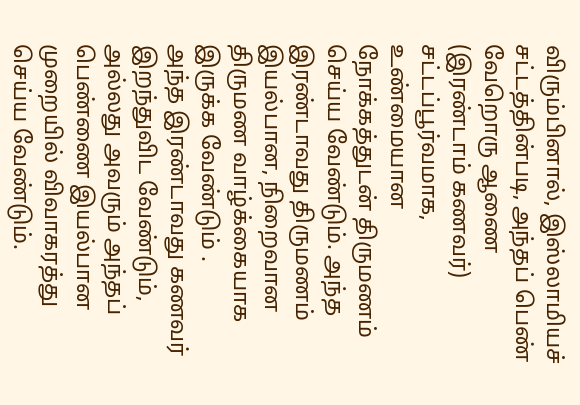விரும்பினால், இஸ்லாமியச் சட்டத்தின்படி, அந்தப் பெண் வேறொரு ஆணை (இரண்டாம் கணவர்) சட்டப்பூர்வமாக, உண்மையான நோக்கத்துடன் திருமணம் செய்ய வேண்டும். அந்த இரண்டாவது திருமணம் இயல்பான, நிறைவான திருமண வாழ்க்கையாக இருக்க வேண்டும் .
அந்த இரண்டாவது கணவர் இறந்துவிட வேண்டும், அல்லது அவரும் அந்தப் பெண்ணை இயல்பான முறையில் விவாகரத்து செய்ய வேண்டும்.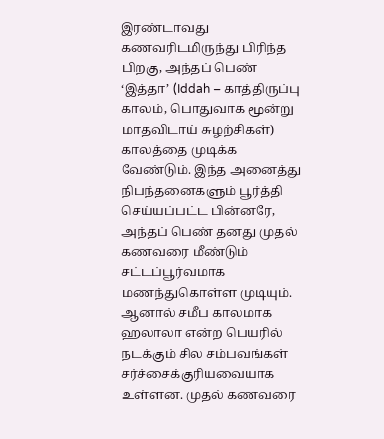இரண்டாவது கணவரிடமிருந்து பிரிந்த பிறகு, அந்தப் பெண் ‘இத்தா’ (Iddah – காத்திருப்பு காலம், பொதுவாக மூன்று மாதவிடாய் சுழற்சிகள்) காலத்தை முடிக்க வேண்டும். இந்த அனைத்து நிபந்தனைகளும் பூர்த்தி செய்யப்பட்ட பின்னரே, அந்தப் பெண் தனது முதல் கணவரை மீண்டும் சட்டப்பூர்வமாக மணந்துகொள்ள முடியும்.
ஆனால் சமீப காலமாக ஹலாலா என்ற பெயரில் நடக்கும் சில சம்பவங்கள் சர்ச்சைக்குரியவையாக உள்ளன. முதல் கணவரை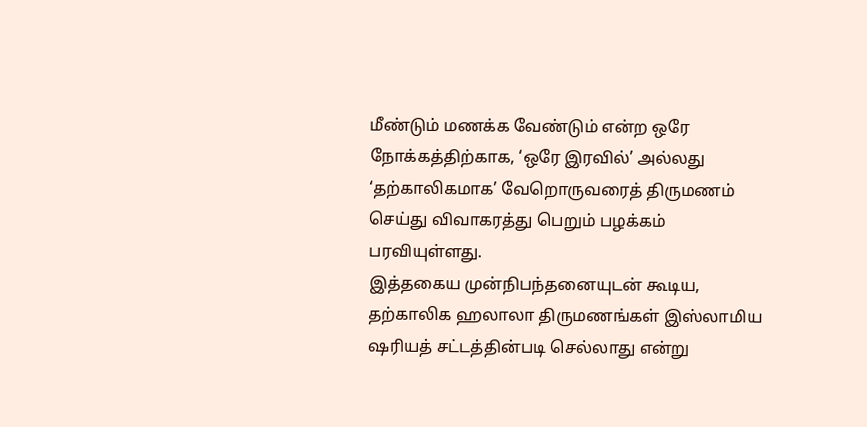மீண்டும் மணக்க வேண்டும் என்ற ஒரே நோக்கத்திற்காக, ‘ஒரே இரவில்’ அல்லது ‘தற்காலிகமாக’ வேறொருவரைத் திருமணம் செய்து விவாகரத்து பெறும் பழக்கம் பரவியுள்ளது.
இத்தகைய முன்நிபந்தனையுடன் கூடிய, தற்காலிக ஹலாலா திருமணங்கள் இஸ்லாமிய ஷரியத் சட்டத்தின்படி செல்லாது என்று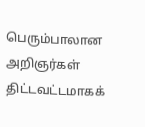பெரும்பாலான அறிஞர்கள் திட்டவட்டமாகக்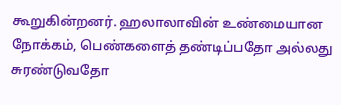கூறுகின்றனர். ஹலாலாவின் உண்மையான நோக்கம், பெண்களைத் தண்டிப்பதோ அல்லது சுரண்டுவதோ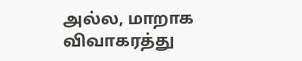அல்ல, மாறாக விவாகரத்து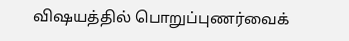விஷயத்தில் பொறுப்புணர்வைக்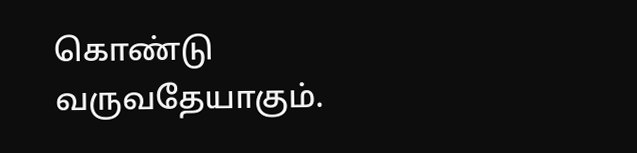கொண்டு வருவதேயாகும்.